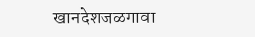खानदेशजळगावा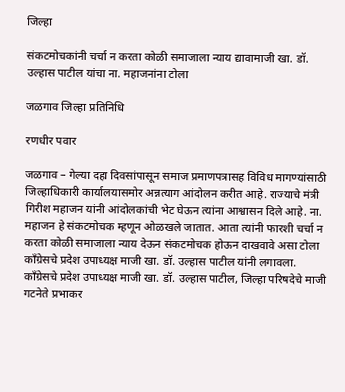जिल्हा

संकटमोचकांनी चर्चा न करता कोळी समाजाला न्याय द्यावामाजी खा. डॉ. उल्हास पाटील यांचा ना. महाजनांना टोला

जळगाव जिल्हा प्रतिनिधि

रणधीर पवार

जळगाव – गेल्या दहा दिवसांपासून समाज प्रमाणपत्रासह विविध मागण्यांसाठी जिल्हाधिकारी कार्यालयासमोर अन्नत्याग आंदोलन करीत आहे. राज्याचे मंत्री गिरीश महाजन यांनी आंदोलकांची भेट घेऊन त्यांना आश्वासन दिले आहे. ना. महाजन हे संकटमोचक म्हणून ओळखले जातात. आता त्यांनी फारशी चर्चा न करता कोळी समाजाला न्याय देऊन संकटमोचक होऊन दाखवावे असा टोला काँग्रेसचे प्रदेश उपाध्यक्ष माजी खा. डॉ. उल्हास पाटील यांनी लगावला.
काँग्रेसचे प्रदेश उपाध्यक्ष माजी खा. डॉ. उल्हास पाटील, जिल्हा परिषदेचे माजी गटनेते प्रभाकर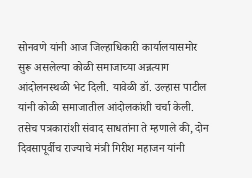सोनवणे यांनी आज जिल्हाधिकारी कार्यालयासमोर सुरू असलेल्या कोळी समाजाच्या अन्नत्याग आंदोलनस्थळी भेट दिली. यावेळी डॉ. उल्हास पाटील यांनी कोळी समाजातील आंदोलकांशी चर्चा केली. तसेच पत्रकारांशी संवाद साधतांना ते म्हणाले की, दोन दिवसापूर्वीच राज्याचे मंत्री गिरीश महाजन यांनी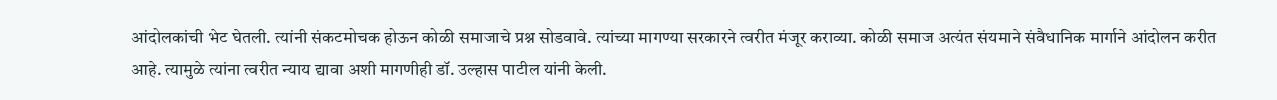आंदोलकांची भेट घेतली. त्यांनी संकटमोचक होऊन कोळी समाजाचे प्रश्न सोडवावे. त्यांच्या मागण्या सरकारने त्वरीत मंजूर कराव्या. कोळी समाज अत्यंत संयमाने संवैधानिक मार्गाने आंदोलन करीत आहे. त्यामुळे त्यांना त्वरीत न्याय द्यावा अशी मागणीही डॉ. उल्हास पाटील यांनी केली.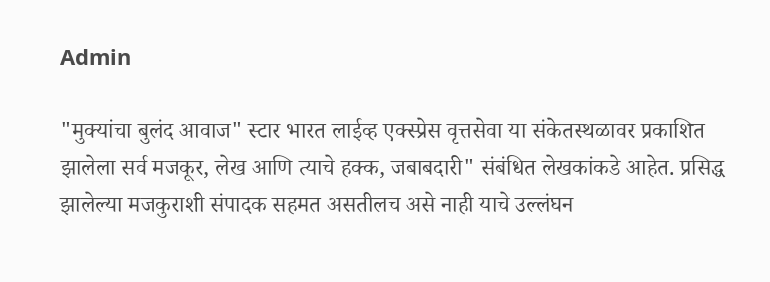Admin

"मुक्यांचा बुलंद आवाज" स्टार भारत लाईव्ह एक्स्प्रेस वृत्तसेवा या संकेतस्थळावर प्रकाशित झालेला सर्व मजकूर, लेख आणि त्याचे हक्क, जबाबदारी" संबंधित लेखकांकडे आहेत. प्रसिद्ध झालेल्या मजकुराशी संपादक सहमत असतीलच असे नाही याचे उल्लंघन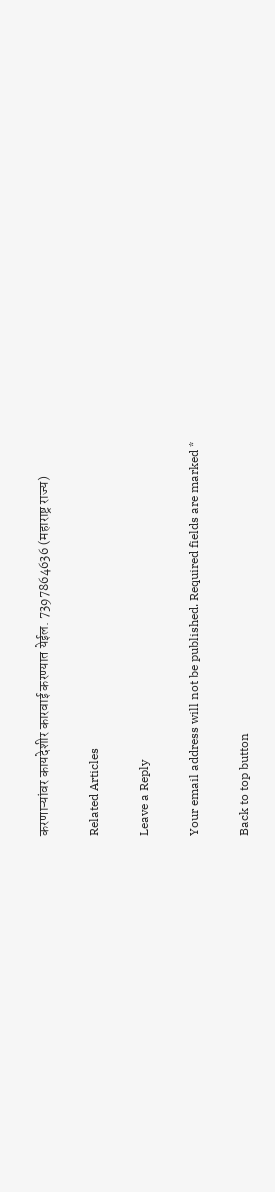करणाऱ्यांवर कायदेशीर कारवाई करण्यात येईल. 7397864636 (महाराष्ट्र राज्य)

Related Articles

Leave a Reply

Your email address will not be published. Required fields are marked *

Back to top button